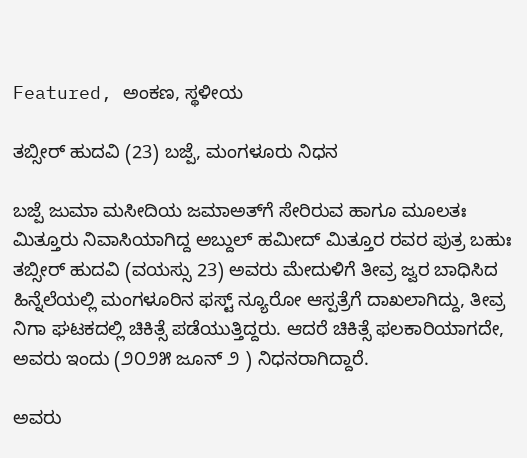Featured, ಅಂಕಣ, ಸ್ಥಳೀಯ

ತಬ್ಸೀರ್ ಹುದವಿ (23) ಬಜ್ಪೆ, ಮಂಗಳೂರು ನಿಧನ

ಬಜ್ಪೆ ಜುಮಾ ಮಸೀದಿಯ ಜಮಾಅತ್‍ಗೆ ಸೇರಿರುವ ಹಾಗೂ ಮೂಲತಃ ಮಿತ್ತೂರು ನಿವಾಸಿಯಾಗಿದ್ದ ಅಬ್ದುಲ್ ಹಮೀದ್ ಮಿತ್ತೂರ ರವರ ಪುತ್ರ ಬಹುಃ ತಬ್ಸೀರ್ ಹುದವಿ (ವಯಸ್ಸು 23) ಅವರು ಮೇದುಳಿಗೆ ತೀವ್ರ ಜ್ವರ ಬಾಧಿಸಿದ ಹಿನ್ನೆಲೆಯಲ್ಲಿ ಮಂಗಳೂರಿನ ಫಸ್ಟ್ ನ್ಯೂರೋ ಆಸ್ಪತ್ರೆಗೆ ದಾಖಲಾಗಿದ್ದು, ತೀವ್ರ ನಿಗಾ ಘಟಕದಲ್ಲಿ ಚಿಕಿತ್ಸೆ ಪಡೆಯುತ್ತಿದ್ದರು. ಆದರೆ ಚಿಕಿತ್ಸೆ ಫಲಕಾರಿಯಾಗದೇ, ಅವರು ಇಂದು (೨೦೨೫ ಜೂನ್ ೨ ) ನಿಧನರಾಗಿದ್ದಾರೆ.

ಅವರು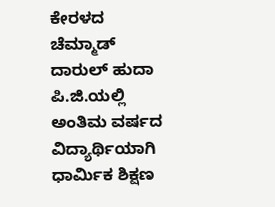ಕೇರಳದ ಚೆಮ್ಮಾಡ್ ದಾರುಲ್ ಹುದಾ ಪಿ.ಜಿ.ಯಲ್ಲಿ ಅಂತಿಮ ವರ್ಷದ ವಿದ್ಯಾರ್ಥಿಯಾಗಿ ಧಾರ್ಮಿಕ ಶಿಕ್ಷಣ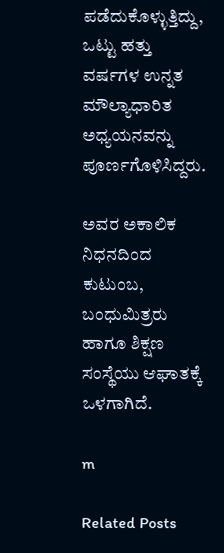ಪಡೆದುಕೊಳ್ಳುತ್ತಿದ್ದು, ಒಟ್ಟು ಹತ್ತು ವರ್ಷಗಳ ಉನ್ನತ ಮೌಲ್ಯಾಧಾರಿತ ಅಧ್ಯಯನವನ್ನು ಪೂರ್ಣಗೊಳಿಸಿದ್ದರು.

ಅವರ ಅಕಾಲಿಕ ನಿಧನದಿಂದ ಕುಟುಂಬ, ಬಂಧುಮಿತ್ರರು ಹಾಗೂ ಶಿಕ್ಷಣ ಸಂಸ್ಥೆಯು ಆಘಾತಕ್ಕೆ ಒಳಗಾಗಿದೆ.

m

Related Posts